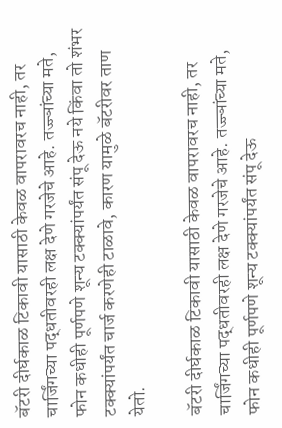बॅटरी दीर्घकाळ टिकावी यासाठी केवळ वापरावरच नाही, तर चार्जिंगच्या पद्धतीवरही लक्ष देणे गरजेचे आहे. तज्ज्ञांच्या मते, फोन कधीही पूर्णपणे शून्य टक्क्यांपर्यंत संपू देऊ नये किंवा तो शंभर टक्क्यांपर्यंत चार्ज करणेही टाळावे, कारण यामुळे बॅटरीवर ताण येतो.

बॅटरी दीर्घकाळ टिकावी यासाठी केवळ वापरावरच नाही, तर चार्जिंगच्या पद्धतीवरही लक्ष देणे गरजेचे आहे. तज्ज्ञांच्या मते, फोन कधीही पूर्णपणे शून्य टक्क्यांपर्यंत संपू देऊ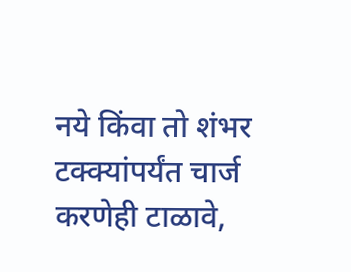नये किंवा तो शंभर टक्क्यांपर्यंत चार्ज करणेही टाळावे,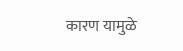कारण यामुळे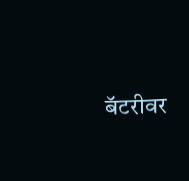बॅटरीवर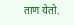ताण येतो.